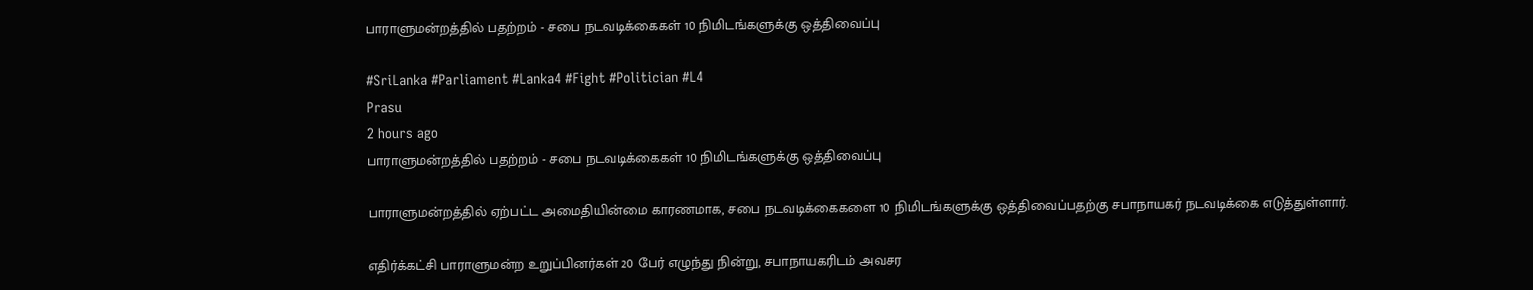பாராளுமன்றத்தில் பதற்றம் - சபை நடவடிக்கைகள் 10 நிமிடங்களுக்கு ஒத்திவைப்பு

#SriLanka #Parliament #Lanka4 #Fight #Politician #L4
Prasu
2 hours ago
பாராளுமன்றத்தில் பதற்றம் - சபை நடவடிக்கைகள் 10 நிமிடங்களுக்கு ஒத்திவைப்பு

பாராளுமன்றத்தில் ஏற்பட்ட அமைதியின்மை காரணமாக, சபை நடவடிக்கைகளை 10 நிமிடங்களுக்கு ஒத்திவைப்பதற்கு சபாநாயகர் நடவடிக்கை எடுத்துள்ளார்.

எதிர்க்கட்சி பாராளுமன்ற உறுப்பினர்கள் 20 பேர் எழுந்து நின்று, சபாநாயகரிடம் அவசர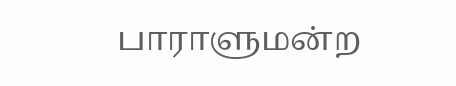பாராளுமன்ற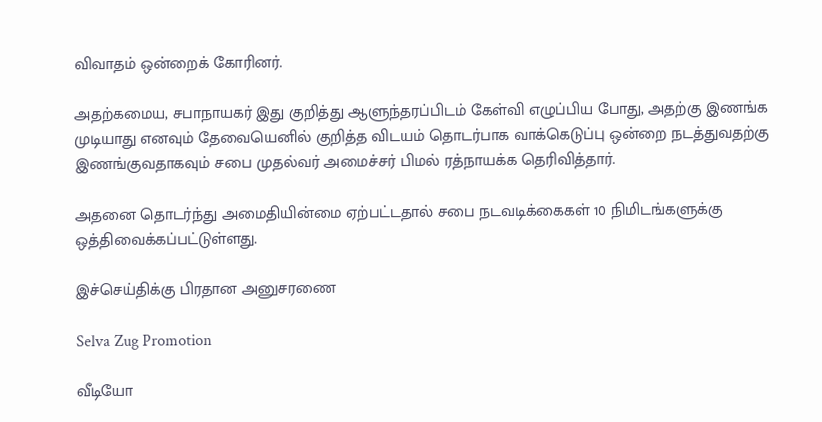விவாதம் ஒன்றைக் கோரினர்.

அதற்கமைய, சபாநாயகர் இது குறித்து ஆளுந்தரப்பிடம் கேள்வி எழுப்பிய போது, அதற்கு இணங்க முடியாது எனவும் தேவையெனில் குறித்த விடயம் தொடர்பாக வாக்கெடுப்பு ஒன்றை நடத்துவதற்கு இணங்குவதாகவும் சபை முதல்வர் அமைச்சர் பிமல் ரத்நாயக்க தெரிவித்தார்.

அதனை தொடர்ந்து அமைதியின்மை ஏற்பட்டதால் சபை நடவடிக்கைகள் 10 நிமிடங்களுக்கு ஒத்திவைக்கப்பட்டுள்ளது.

இச்செய்திக்கு பிரதான அனுசரணை

Selva Zug Promotion

வீடியோ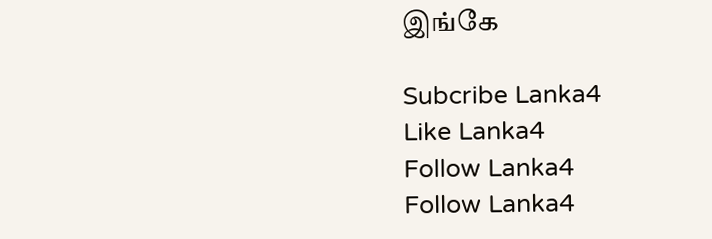இங்கே

Subcribe Lanka4
Like Lanka4
Follow Lanka4
Follow Lanka4